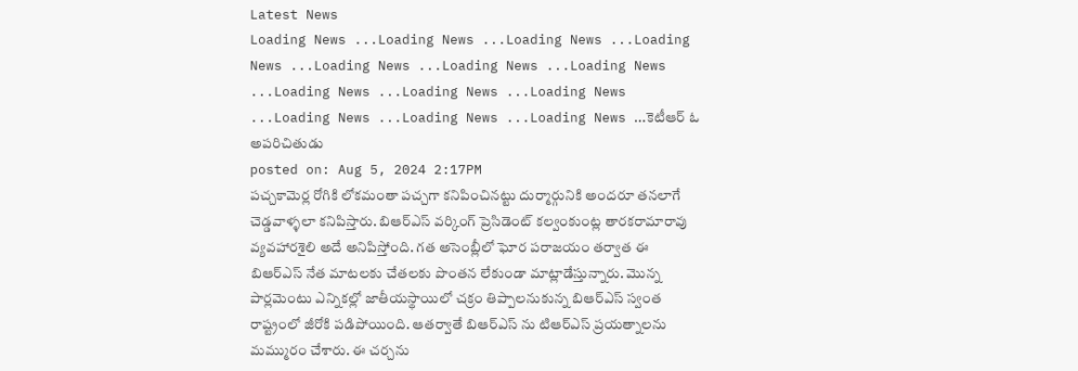Latest News
Loading News ...Loading News ...Loading News ...Loading News ...Loading News ...Loading News ...Loading News ...Loading News ...Loading News ...Loading News ...Loading News ...Loading News ...Loading News ...కెటీఆర్ ఓ అపరిచితుడు
posted on: Aug 5, 2024 2:17PM
పచ్చకామెర్ల రోగికి లోకమంతా పచ్చగా కనిపించినట్టు దుర్మార్గునికి అందరూ తనలాగే చెడ్డవాళ్ళలా కనిపిస్తారు. బిఆర్ఎస్ వర్కింగ్ ప్రెసిడెంట్ కల్వంకుంట్ల తారకరామారావు వ్యవహారశైలి అదే అనిపిస్తోంది. గత అసెంబ్లీలో ఘోర పరాజయం తర్వాత ఈ బిఆర్ఎస్ నేత మాటలకు చేతలకు పొంతన లేకుండా మాట్లాడేస్తున్నారు. మొన్న పార్లమెంటు ఎన్నికల్లో జాతీయస్థాయిలో చక్రం తిప్పాలనుకున్న బిఆర్ఎస్ స్వంత రాష్ట్రంలో జీరోకి పడిపోయింది. ఆతర్వాతే బిఆర్ఎస్ ను టిఆర్ఎస్ ప్రయత్నాలను మమ్మురం చేశారు. ఈ చర్చను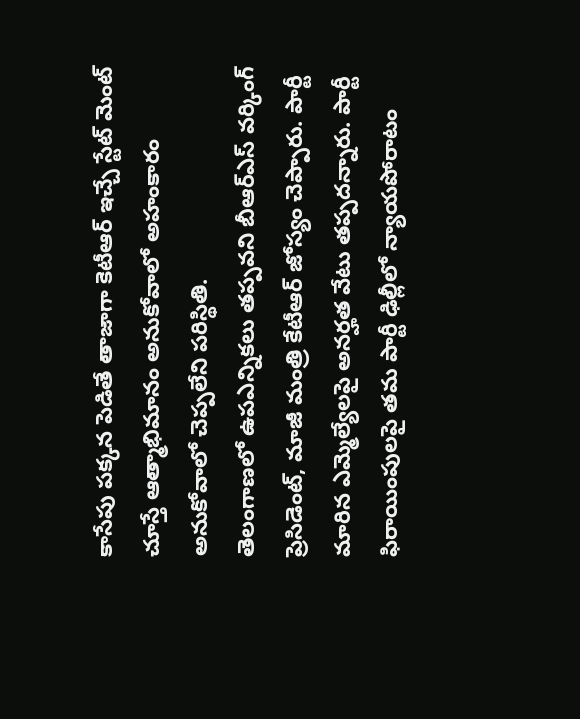కాసేపు పక్కన పెడితే తాజాగా కెటీఆర్ ఇచ్చే స్టేట్ మెంట్ చూస్తే ఆత్మాభిమానం అనుకోవాలో అహంకారం అనుకోవాలో చెప్పలేని పరిస్థితి.
తెలంగాణలో ఉపఎన్నికలు తప్పవని బీఆర్ఎస్ వర్కింగ్ ప్రెసిడెంట్, మాజీ మంత్రి కేటీఆర్ జోస్యం చెప్పారు. పార్టీ మారిన ఎమ్మెల్యేలపై అనర్హత వేటు తప్పదన్నారు. పార్టీ ఫిరాయింపులపై తమ పార్టీ ఢిల్లీలో న్యాయపోరాటం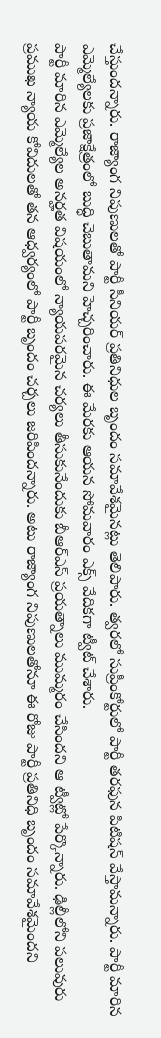చేస్తుందన్నారు. రాజ్యాంగ నిపుణులతో పార్టీ సీనియర్ ప్రతినిధుల బృందం సమావేశమైనట్లు తెలిపారు. త్వరలో సుప్రీంకోర్టులో పార్టీ తరఫున పిటిషన్ వేస్తామన్నారు. పార్టీ మారిన ఎమ్మెల్యేలకు ప్రజాక్షేత్రంలో బుద్ధి చెబుతామని హెచ్చరించారు. ఈ మేరకు ఆయన సోమవారం ఎక్స్ వేదికగా ట్వీట్ చేశారు.
పార్టీ మారిన ఎమ్మెల్యేల అనర్హత విషయంలో న్యాయపరమైన చర్యలు తీసుకునేందుకు బీఆర్ఎస్ ప్రయత్నాలు ముమ్మరం చేసిందని ఆ ట్వీట్లో పేర్కొన్నారు. ఢిల్లీలోని పలువురు ప్రముఖ న్యాయ కోవిదులతో తన ఆధ్వర్యంలో పార్టీ బృందం చర్చలు జరిపిందన్నారు. అటు రాజ్యాంగ నిపుణులతోనూ ఈ రోజు పార్టీ ప్రతినిధి బృందం సమావేశమైందని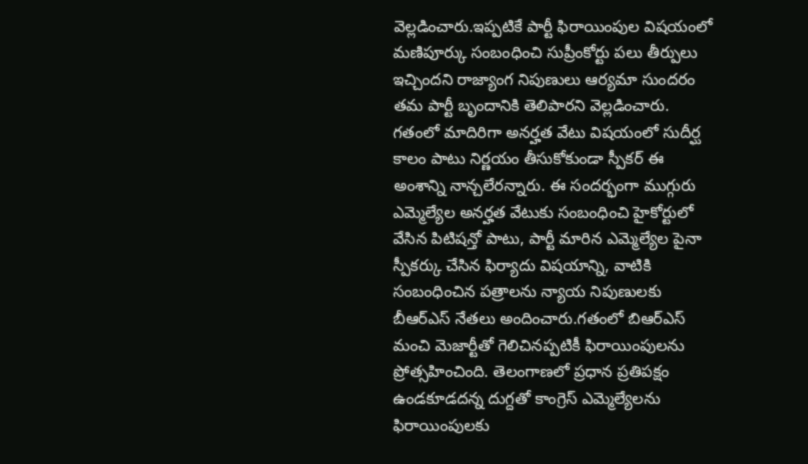వెల్లడించారు.ఇప్పటికే పార్టీ ఫిరాయింపుల విషయంలో మణిపూర్కు సంబంధించి సుప్రీంకోర్టు పలు తీర్పులు ఇచ్చిందని రాజ్యాంగ నిపుణులు ఆర్యమా సుందరం తమ పార్టీ బృందానికి తెలిపారని వెల్లడించారు. గతంలో మాదిరిగా అనర్హత వేటు విషయంలో సుదీర్ఘ కాలం పాటు నిర్ణయం తీసుకోకుండా స్పీకర్ ఈ అంశాన్ని నాన్చలేరన్నారు. ఈ సందర్భంగా ముగ్గురు ఎమ్మెల్యేల అనర్హత వేటుకు సంబంధించి హైకోర్టులో వేసిన పిటిషన్తో పాటు, పార్టీ మారిన ఎమ్మెల్యేల పైనా స్పీకర్కు చేసిన ఫిర్యాదు విషయాన్ని, వాటికి సంబంధించిన పత్రాలను న్యాయ నిపుణులకు బీఆర్ఎస్ నేతలు అందించారు.గతంలో బిఆర్ఎస్ మంచి మెజార్టీతో గెలిచినప్పటికీ ఫిరాయింపులను ప్రోత్సహించింది. తెలంగాణలో ప్రధాన ప్రతిపక్షం ఉండకూడదన్న దుగ్దతో కాంగ్రెస్ ఎమ్మెల్యేలను ఫిరాయింపులకు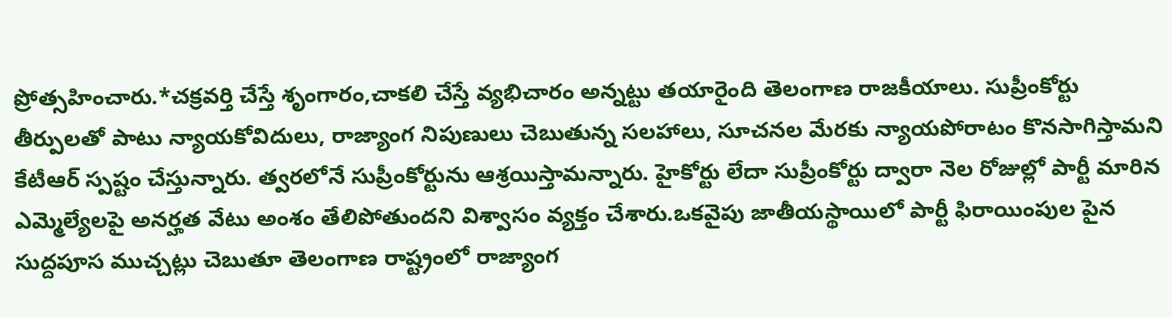ప్రోత్సహించారు.*చక్రవర్తి చేస్తే శృంగారం,చాకలి చేస్తే వ్యభిచారం అన్నట్టు తయారైంది తెలంగాణ రాజకీయాలు. సుప్రీంకోర్టు తీర్పులతో పాటు న్యాయకోవిదులు, రాజ్యాంగ నిపుణులు చెబుతున్న సలహాలు, సూచనల మేరకు న్యాయపోరాటం కొనసాగిస్తామని కేటీఆర్ స్పష్టం చేస్తున్నారు. త్వరలోనే సుప్రీంకోర్టును ఆశ్రయిస్తామన్నారు. హైకోర్టు లేదా సుప్రీంకోర్టు ద్వారా నెల రోజుల్లో పార్టీ మారిన ఎమ్మెల్యేలపై అనర్హత వేటు అంశం తేలిపోతుందని విశ్వాసం వ్యక్తం చేశారు.ఒకవైపు జాతీయస్థాయిలో పార్టీ ఫిరాయింపుల పైన సుద్దపూస ముచ్చట్లు చెబుతూ తెలంగాణ రాష్ట్రంలో రాజ్యాంగ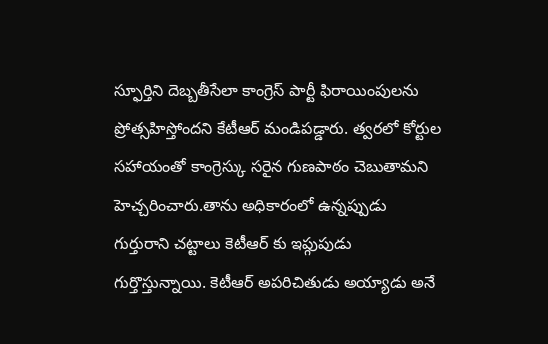స్ఫూర్తిని దెబ్బతీసేలా కాంగ్రెస్ పార్టీ ఫిరాయింపులను ప్రోత్సహిస్తోందని కేటీఆర్ మండిపడ్డారు. త్వరలో కోర్టుల సహాయంతో కాంగ్రెస్కు సరైన గుణపాఠం చెబుతామని హెచ్చరించారు.తాను అధికారంలో ఉన్నప్పుడు గుర్తురాని చట్టాలు కెటీఆర్ కు ఇప్గుపుడు గుర్తొస్తున్నాయి. కెటీఆర్ అపరిచితుడు అయ్యాడు అనే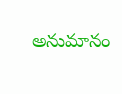అనుమానం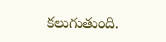కలుగుతుంది.